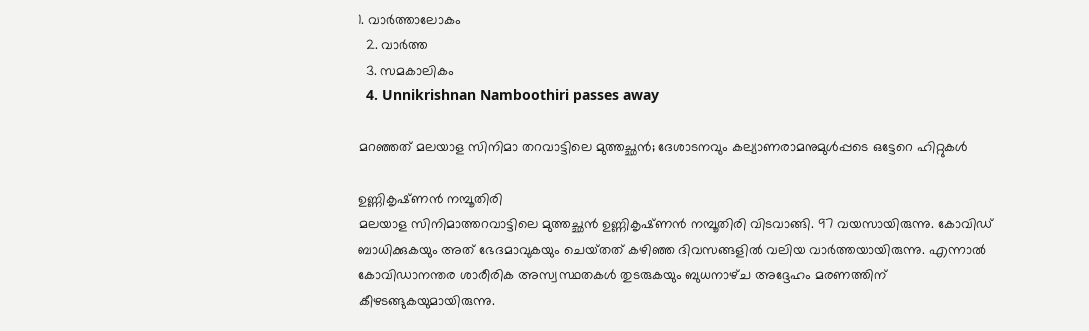1. വാര്‍ത്താലോകം
  2. വാര്‍ത്ത
  3. സമകാലികം
  4. Unnikrishnan Namboothiri passes away

മറഞ്ഞത് മലയാള സിനിമാ തറവാട്ടിലെ മുത്തച്ഛന്‍; ദേശാടനവും കല്യാണരാമനുമുള്‍പ്പടെ ഒട്ടേറെ ഹിറ്റുകള്‍

ഉണ്ണികൃഷ്‌ണന്‍ നമ്പൂതിരി
മലയാള സിനിമാത്തറവാട്ടിലെ മുത്തച്ഛന്‍ ഉണ്ണികൃഷ്‌ണന്‍ നമ്പൂതിരി വിടവാങ്ങി. 97 വയസായിരുന്നു. കോവിഡ് ബാധിക്കുകയും അത് ഭേദമാവുകയും ചെയ്‌തത് കഴിഞ്ഞ ദിവസങ്ങളില്‍ വലിയ വാര്‍ത്തയായിരുന്നു. എന്നാല്‍ കോവിഡാനന്തര ശാരീരിക അസ്വസ്ഥതകള്‍ തുടരുകയും ബുധനാഴ്‌ച അദ്ദേഹം മരണത്തിന് കീഴടങ്ങുകയുമായിരുന്നു.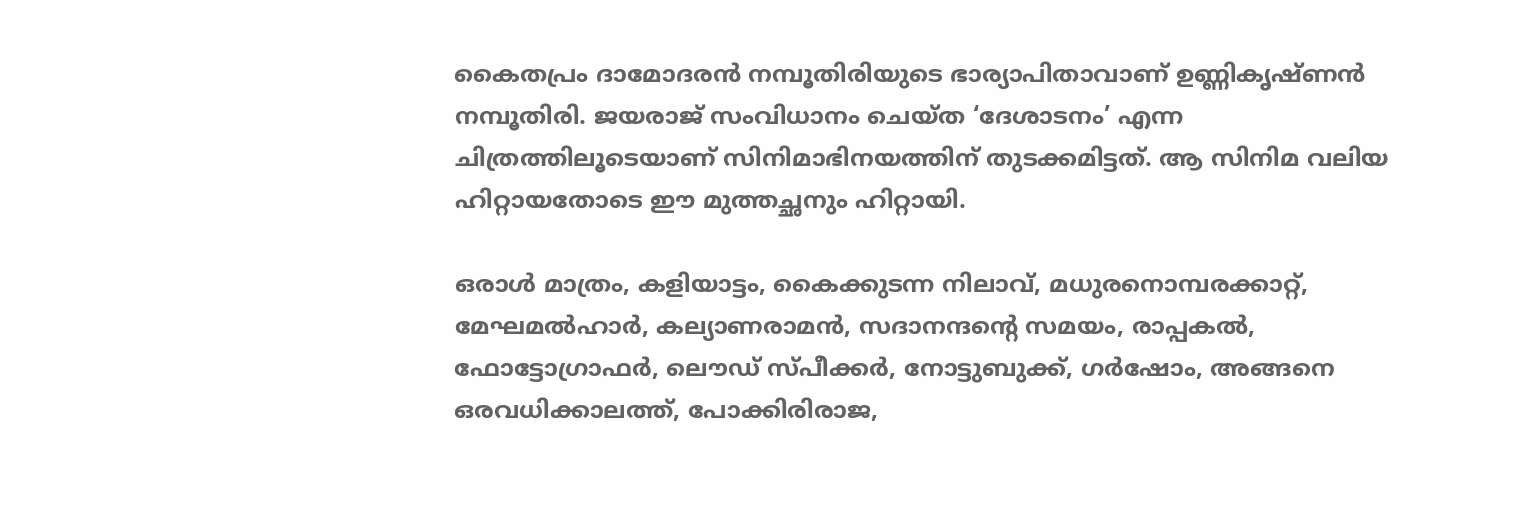കൈതപ്രം ദാമോദരന്‍ നമ്പൂതിരിയുടെ ഭാര്യാപിതാവാണ് ഉണ്ണികൃഷ്‌ണന്‍ നമ്പൂതിരി. ജയരാജ് സംവിധാനം ചെയ്‌ത ‘ദേശാടനം’ എന്ന ചിത്രത്തിലൂടെയാണ് സിനിമാഭിനയത്തിന് തുടക്കമിട്ടത്. ആ സിനിമ വലിയ ഹിറ്റായതോടെ ഈ മുത്തച്ഛനും ഹിറ്റായി.

ഒരാള്‍ മാത്രം, കളിയാട്ടം, കൈക്കുടന്ന നിലാവ്, മധുരനൊമ്പരക്കാറ്റ്, മേഘമല്‍‌ഹാര്‍, കല്യാണരാമന്‍, സദാനന്ദന്‍റെ സമയം, രാപ്പകല്‍, ഫോട്ടോഗ്രാഫര്‍, ലൌഡ് സ്പീക്കര്‍, നോട്ടുബുക്ക്, ഗര്‍ഷോം, അങ്ങനെ ഒരവധിക്കാലത്ത്, പോക്കിരിരാജ,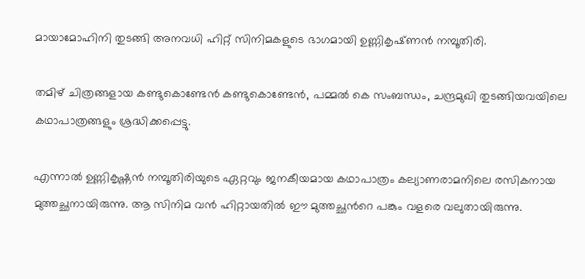മായാമോഹിനി തുടങ്ങി അനവധി ഹിറ്റ് സിനിമകളുടെ ഭാഗമായി ഉണ്ണികൃഷ്‌ണന്‍ നമ്പൂതിരി.

തമിഴ് ചിത്രങ്ങളായ കണ്ടുകൊണ്ടേന്‍ കണ്ടുകൊണ്ടേന്‍, പമ്മല്‍ കെ സംബന്ധം, ചന്ദ്രമുഖി തുടങ്ങിയവയിലെ കഥാപാത്രങ്ങളും ശ്രദ്ധിക്കപ്പെട്ടു.

എന്നാല്‍ ഉണ്ണികൃഷ്ണന്‍ നമ്പൂതിരിയുടെ ഏറ്റവും ജനകീയമായ കഥാപാത്രം കല്യാണരാമനിലെ രസികനായ മുത്തച്ഛനായിരുന്നു. ആ സിനിമ വന്‍ ഹിറ്റായതില്‍ ഈ മുത്തച്ഛന്‍റെ പങ്കും വളരെ വലുതായിരുന്നു.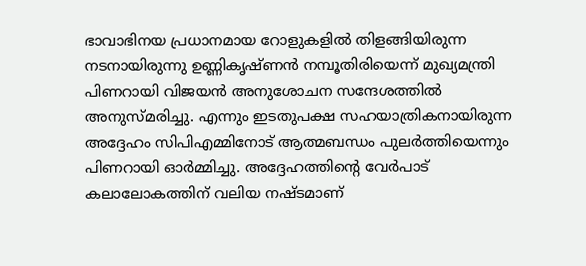ഭാവാഭിനയ പ്രധാനമായ റോളുകളില്‍ തിളങ്ങിയിരുന്ന നടനായിരുന്നു ഉണ്ണികൃഷ്ണന്‍ നമ്പൂതിരിയെന്ന് മുഖ്യമന്ത്രി പിണറായി വിജയന്‍ അനുശോചന സന്ദേശത്തില്‍ അനുസ്‌മരിച്ചു. എന്നും ഇടതുപക്ഷ സഹയാത്രികനായിരുന്ന അദ്ദേഹം സിപിഎമ്മിനോട് ആത്മബന്ധം പുലര്‍ത്തിയെന്നും പിണറായി ഓര്‍മ്മിച്ചു. അദ്ദേഹത്തിന്‍റെ വേര്‍പാട് കലാലോകത്തിന് വലിയ നഷ്ടമാണ്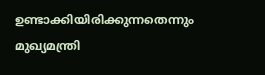ഉണ്ടാക്കിയിരിക്കുന്നതെന്നും മുഖ്യമന്ത്രി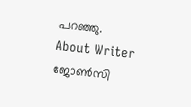പറഞ്ഞു.
About Writer
ജോണ്‍സി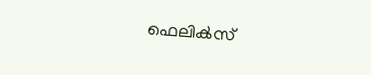ഫെലിക്‍സ്